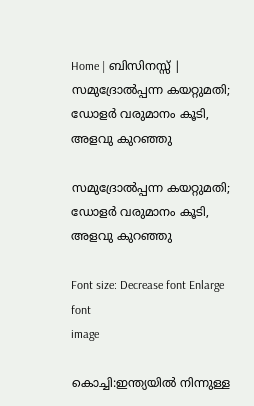Home | ബിസിനസ്സ്‌ | സമുദ്രോല്‍പ്പന്ന കയറ്റുമതി; ഡോളര്‍ വരുമാനം കൂടി, അളവു കുറഞ്ഞു

സമുദ്രോല്‍പ്പന്ന കയറ്റുമതി; ഡോളര്‍ വരുമാനം കൂടി, അളവു കുറഞ്ഞു

Font size: Decrease font Enlarge font
image

കൊച്ചി:ഇന്ത്യയില്‍ നിന്നുള്ള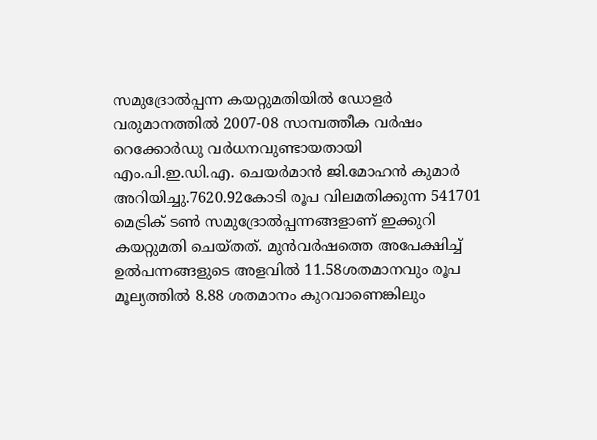സമുദ്രോല്‍പ്പന്ന കയറ്റുമതിയില്‍ ഡോളര്‍ വരുമാനത്തില്‍ 2007-08 സാമ്പത്തീക വര്‍ഷം റെക്കോര്‍ഡു വര്‍ധനവുണ്ടായതായി എം.പി.ഇ.ഡി.എ. ചെയര്‍മാന്‍ ജി.മോഹന്‍ കുമാര്‍ അറിയിച്ചു.7620.92കോടി രൂപ വിലമതിക്കുന്ന 541701 മെട്രിക്‌ ടണ്‍ സമുദ്രോല്‍പ്പന്നങ്ങളാണ്‌ ഇക്കുറി കയറ്റുമതി ചെയ്തത്‌. മുന്‍വര്‍ഷത്തെ അപേക്ഷിച്ച്‌ ഉല്‍പന്നങ്ങളുടെ അളവില്‍ 11.58ശതമാനവും രൂപ മൂല്യത്തില്‍ 8.88 ശതമാനം കുറവാണെങ്കിലും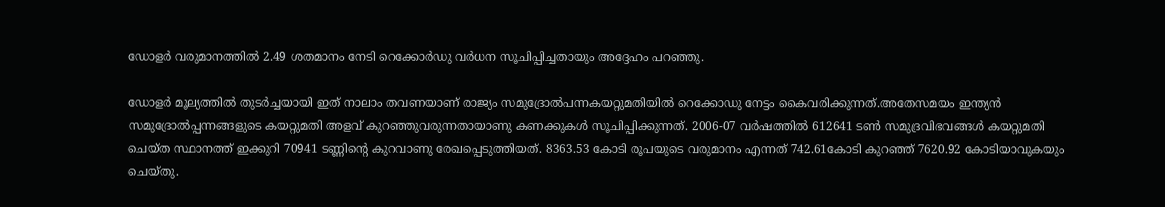ഡോളര്‍ വരുമാനത്തില്‍ 2.49 ശതമാനം നേടി റെക്കോര്‍ഡു വര്‍ധന സൂചിപ്പിച്ചതായും അദ്ദേഹം പറഞ്ഞു.

ഡോളര്‍ മൂല്യത്തില്‍ തുടര്‍ച്ചയായി ഇത്‌ നാലാം തവണയാണ്‌ രാജ്യം സമുദ്രോല്‍പന്നകയറ്റുമതിയില്‍ റെക്കോഡു നേട്ടം കൈവരിക്കുന്നത്‌.അതേസമയം ഇന്ത്യന്‍ സമുദ്രോല്‍പ്പന്നങ്ങളുടെ കയറ്റുമതി അളവ്‌ കുറഞ്ഞുവരുന്നതായാണു കണക്കുകള്‍ സൂചിപ്പിക്കുന്നത്‌. 2006-07 വര്‍ഷത്തില്‍ 612641 ടണ്‍ സമുദ്രവിഭവങ്ങള്‍ കയറ്റുമതി ചെയ്ത സ്ഥാനത്ത്‌ ഇക്കുറി 70941 ടണ്ണിന്റെ കുറവാണു രേഖപ്പെടുത്തിയത്‌. 8363.53 കോടി രൂപയുടെ വരുമാനം എന്നത്‌ 742.61കോടി കുറഞ്ഞ്‌ 7620.92 കോടിയാവുകയും ചെയ്തു.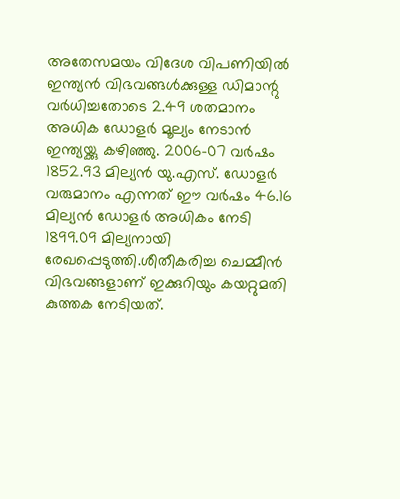അതേസമയം വിദേശ വിപണിയില്‍ ഇന്ത്യന്‍ വിഭവങ്ങള്‍ക്കുള്ള ഡിമാന്റു വര്‍ധിച്ചതോടെ 2.49 ശതമാനം അധിക ഡോളര്‍ മൂല്യം നേടാന്‍ ഇന്ത്യയ്ക്കു കഴിഞ്ഞു. 2006-07 വര്‍ഷം 1852.93 മില്യന്‍ യു.എസ്‌. ഡോളര്‍ വരുമാനം എന്നത്‌ ഈ വര്‍ഷം 46.16 മില്യന്‍ ഡോളര്‍ അധികം നേടി 1899.09 മില്യനായി രേഖപ്പെടുത്തി.ശീതീകരിച്ച ചെമ്മീന്‍ വിഭവങ്ങളാണ്‌ ഇക്കുറിയും കയറ്റുമതി കുത്തക നേടിയത്‌.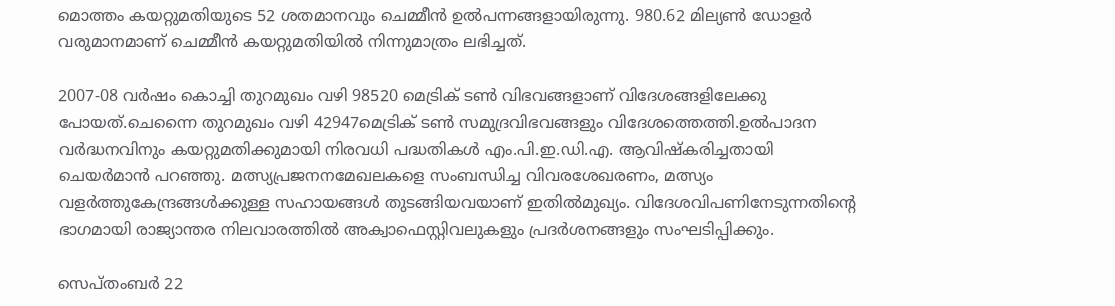മൊത്തം കയറ്റുമതിയുടെ 52 ശതമാനവും ചെമ്മീന്‍ ഉല്‍പന്നങ്ങളായിരുന്നു. 980.62 മില്യണ്‍ ഡോളര്‍ വരുമാനമാണ്‌ ചെമ്മീന്‍ കയറ്റുമതിയില്‍ നിന്നുമാത്രം ലഭിച്ചത്‌.

2007-08 വര്‍ഷം കൊച്ചി തുറമുഖം വഴി 98520 മെട്രിക്‌ ടണ്‍ വിഭവങ്ങളാണ്‌ വിദേശങ്ങളിലേക്കു പോയത്‌.ചെന്നൈ തുറമുഖം വഴി 42947മെട്രിക്‌ ടണ്‍ സമുദ്രവിഭവങ്ങളും വിദേശത്തെത്തി.ഉല്‍പാദന വര്‍ദ്ധനവിനും കയറ്റുമതിക്കുമായി നിരവധി പദ്ധതികള്‍ എം.പി.ഇ.ഡി.എ. ആവിഷ്കരിച്ചതായി ചെയര്‍മാന്‍ പറഞ്ഞു. മത്സ്യപ്രജനനമേഖലകളെ സംബന്ധിച്ച വിവരശേഖരണം, മത്സ്യം വളര്‍ത്തുകേന്ദ്രങ്ങള്‍ക്കുള്ള സഹായങ്ങള്‍ തുടങ്ങിയവയാണ്‌ ഇതില്‍മുഖ്യം. വിദേശവിപണിനേടുന്നതിന്റെ ഭാഗമായി രാജ്യാന്തര നിലവാരത്തില്‍ അക്വാഫെസ്റ്റിവലുകളും പ്രദര്‍ശനങ്ങളും സംഘടിപ്പിക്കും.

സെപ്തംബര്‍ 22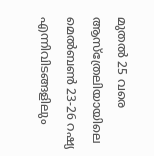മുതല്‍ 25 വരെ ആസ്ത്രേലിയായിലെ മെല്‍ബണ്‍ 23-26 റഷ്യ എന്നിവിടങ്ങളിലും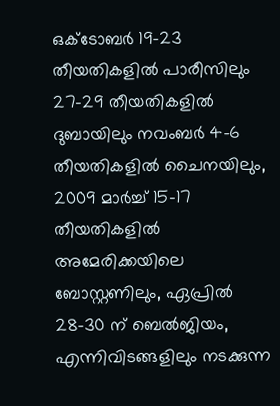ഒക്ടോബര്‍ 19-23 തീയതികളില്‍ പാരീസിലും 27-29 തീയതികളില്‍ ദുബായിലും നവംബര്‍ 4-6 തീയതികളില്‍ ചൈനയിലും, 2009 മാര്‍ച്ച്‌ 15-17 തീയതികളില്‍ അമേരിക്കയിലെ ബോസ്റ്റണിലും, ഏപ്രില്‍ 28-30 ന്‌ ബെല്‍ജിയം, എന്നിവിടങ്ങളിലും നടക്കുന്ന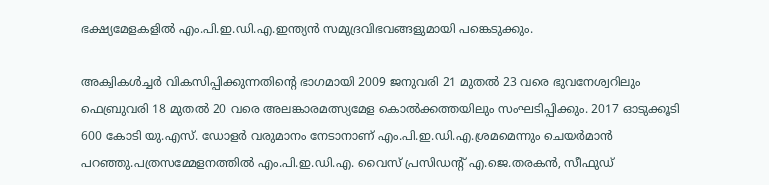ഭക്ഷ്യമേളകളില്‍ എം.പി.ഇ.ഡി.എ.ഇന്ത്യന്‍ സമുദ്രവിഭവങ്ങളുമായി പങ്കെടുക്കും.

അക്വികള്‍ച്ചര്‍ വികസിപ്പിക്കുന്നതിന്റെ ഭാഗമായി 2009 ജനുവരി 21 മുതല്‍ 23 വരെ ഭുവനേശ്വറിലും ഫെബ്രുവരി 18 മുതല്‍ 20 വരെ അലങ്കാരമത്സ്യമേള കൊല്‍ക്കത്തയിലും സംഘടിപ്പിക്കും. 2017 ഓടുക്കൂടി 600 കോടി യു.എസ്‌. ഡോളര്‍ വരുമാനം നേടാനാണ്‌ എം.പി.ഇ.ഡി.എ.ശ്രമമെന്നും ചെയര്‍മാന്‍ പറഞ്ഞു.പത്രസമ്മേളനത്തില്‍ എം.പി.ഇ.ഡി.എ. വൈസ്‌ പ്രസിഡന്റ്‌ എ.ജെ.തരകന്‍, സീഫുഡ്‌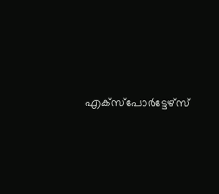എക്സ്പോര്‍ട്ടേഴ്സ്‌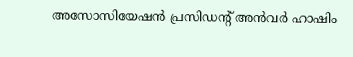അസോസിയേഷന്‍ പ്രസിഡന്റ്‌ അന്‍വര്‍ ഹാഷിം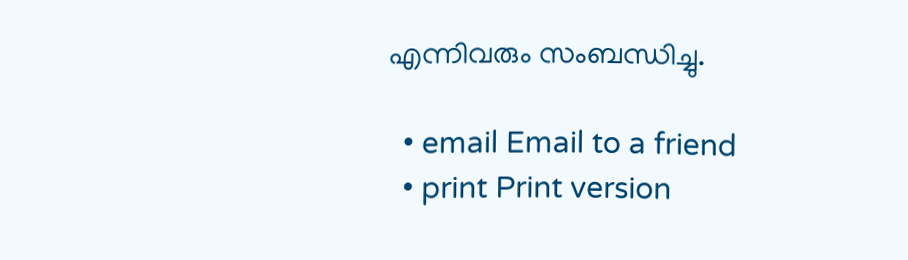എന്നിവരും സംബന്ധിച്ചു.

  • email Email to a friend
  • print Print version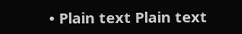• Plain text Plain text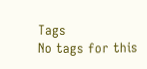Tags
No tags for this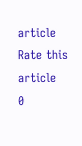article
Rate this article
0